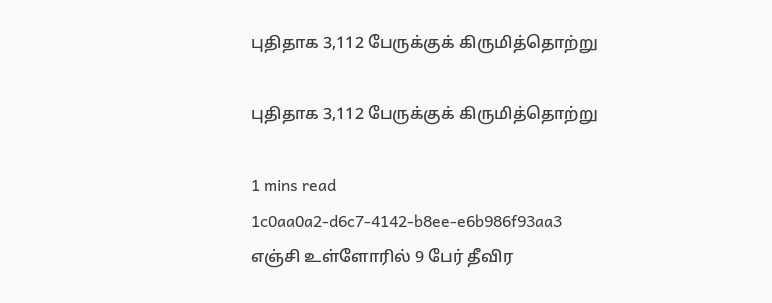புதிதாக 3,112 பேருக்குக் கிருமித்தொற்று

புதிதாக 3,112 பேருக்குக் கிருமித்தொற்று

1 mins read
1c0aa0a2-d6c7-4142-b8ee-e6b986f93aa3
எஞ்சி உள்ளோரில் 9 பேர் தீவிர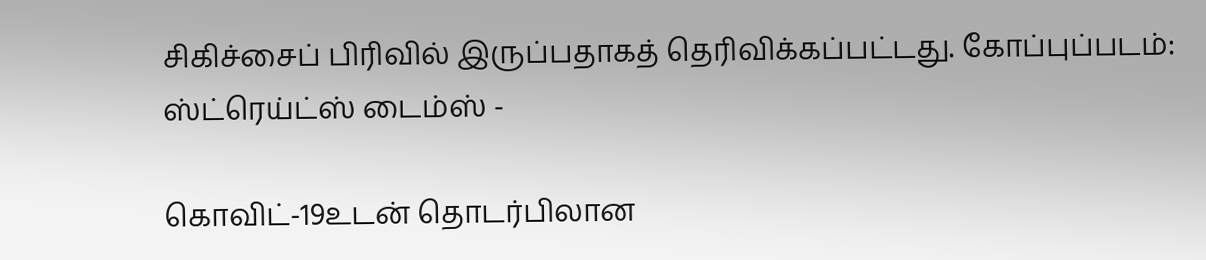சிகிச்சைப் பிரிவில் இருப்பதாகத் தெரிவிக்கப்பட்டது. கோப்புப்படம்: ஸ்ட்ரெய்ட்ஸ் டைம்ஸ் -

கொவிட்-19உடன் தொடர்பிலான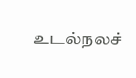உடல்நலச்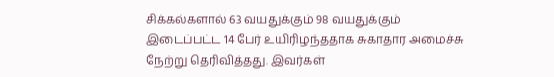சிக்கல்களால் 63 வயதுக்கும் 98 வயதுக்கும் இடைப்பட்ட 14 பேர் உயிரிழந்ததாக சுகாதார அமைச்சு நேற்று தெரிவித்தது. இவர்கள்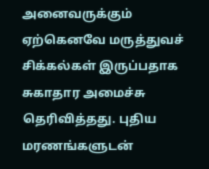அனைவருக்கும் ஏற்கெனவே மருத்துவச் சிக்கல்கள் இருப்பதாக சுகாதார அமைச்சு தெரிவித்தது. புதிய மரணங்களுடன்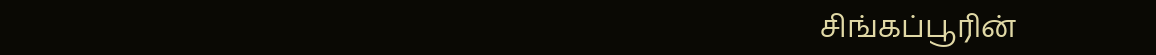சிங்கப்பூரின்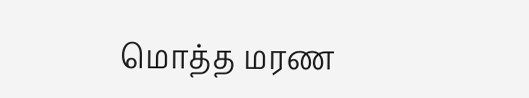மொத்த மரண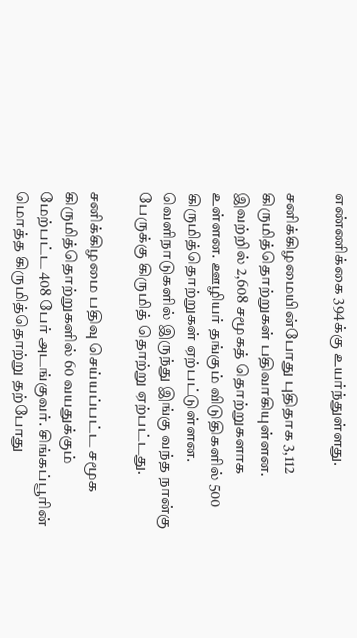எண்ணிக்கை 394க்கு உயர்ந்துள்ளது.

சனிக்கிழமையின்போது புதிதாக 3,112 கிருமித்தொற்றுகள் பதிவாகியுள்ளன. இவற்றில் 2,608 சமூகத் தொற்றுகளாக உள்ளன. ஊழியர் தங்கும் விடுதிகளில் 500 கிருமித்தொற்றுகள் ஏற்பட்டுள்ளன. வெளிநாடுகளில் இருந்து இங்கு வந்த நான்கு பேருக்கு கிருமித் தொற்று ஏற்பட்டது.

சனிக்கிழமை பதிவு செய்யப்பட்ட சமூக கிருமித்தொற்றுகளில் 60 வயதுக்கும் மேற்பட்ட 408 பேர் அடங்குவர். சிங்கப்பூரின் மொத்த கிருமித்தொற்று தற்போது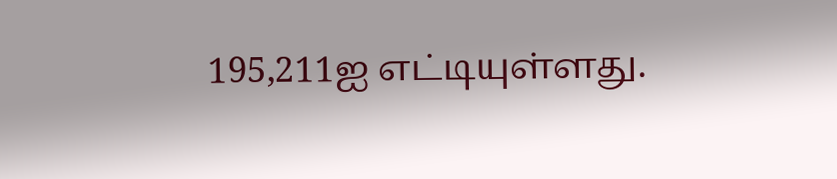195,211ஐ எட்டியுள்ளது.